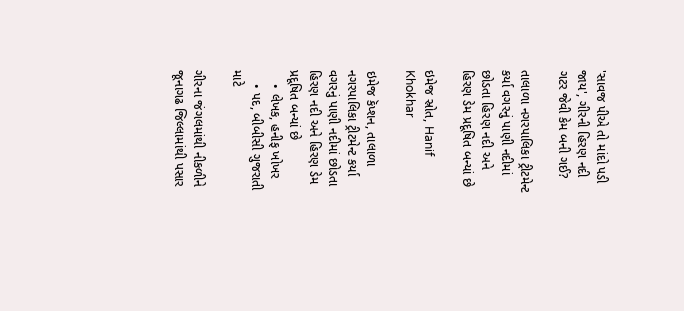'સાવજ પીએ તો માંદો પડી જાય', ગીરની હિરણ નદી ગટર જેવી કેમ બની ગઈ?

તાલાળા નગરપાલિકા ટ્રીટમેન્ટ કર્યા વગરનું પાણી નદીમાં છોડતા હિરણ નદી અને હિરણ ડેમ પ્રદૂષિત બન્યાં છે

ઇમેજ સ્રોત, Hanif Khokhar

ઇમેજ કૅપ્શન, તાલાળા નગરપાલિકા ટ્રીટમેન્ટ કર્યા વગરનું પાણી નદીમાં છોડતા હિરણ નદી અને હિરણ ડેમ પ્રદૂષિત બન્યાં છે
    • લેખક, હનીફ ખોખર
    • પદ, બીબીસી ગુજરાતી માટે

ગીરના જંગલમાંથી નીકળીને જૂનાગઢ જિલ્લામાંથી પસાર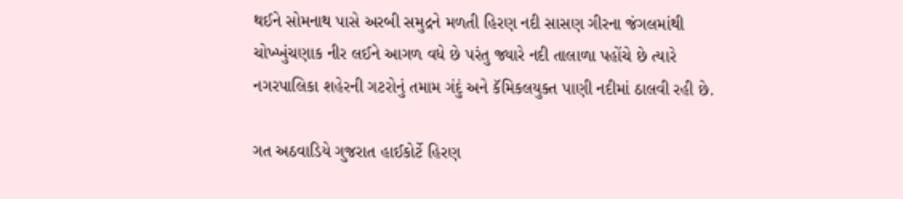થઈને સોમનાથ પાસે અરબી સમુદ્રને મળતી હિરણ નદી સાસણ ગીરના જંગલમાંથી ચોખ્ખુંચણાક નીર લઈને આગળ વધે છે પરંતુ જ્યારે નદી તાલાળા પહોંચે છે ત્યારે નગરપાલિકા શહેરની ગટરોનું તમામ ગંદું અને કૅમિકલયુક્ત પાણી નદીમાં ઠાલવી રહી છે.

ગત અઠવાડિયે ગુજરાત હાઈકોર્ટે હિરણ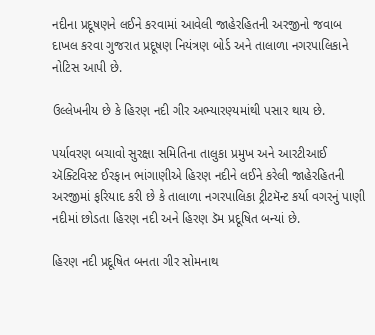નદીના પ્રદૂષણને લઈને કરવામાં આવેલી જાહેરહિતની અરજીનો જવાબ દાખલ કરવા ગુજરાત પ્રદૂષણ નિયંત્રણ બોર્ડ અને તાલાળા નગરપાલિકાને નોટિસ આપી છે.

ઉલ્લેખનીય છે કે હિરણ નદી ગીર અભ્યારણ્યમાંથી પસાર થાય છે.

પર્યાવરણ બચાવો સુરક્ષા સમિતિના તાલુકા પ્રમુખ અને આરટીઆઈ ઍક્ટિવિસ્ટ ઈરફાન ભાંગાણીએ હિરણ નદીને લઈને કરેલી જાહેરહિતની અરજીમાં ફરિયાદ કરી છે કે તાલાળા નગરપાલિકા ટ્રીટમૅન્ટ કર્યા વગરનું પાણી નદીમાં છોડતા હિરણ નદી અને હિરણ ડૅમ પ્રદૂષિત બન્યાં છે.

હિરણ નદી પ્રદૂષિત બનતા ગીર સોમનાથ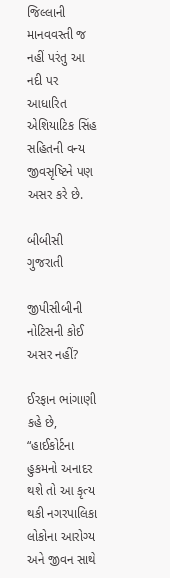જિલ્લાની માનવવસ્તી જ નહીં પરંતુ આ નદી પર આધારિત એશિયાટિક સિંહ સહિતની વન્ય જીવસૃષ્ટિને પણ અસર કરે છે.

બીબીસી ગુજરાતી

જીપીસીબીની નોટિસની કોઈ અસર નહીં?

ઈરફાન ભાંગાણી કહે છે, “હાઈકોર્ટના હુકમનો અનાદર થશે તો આ કૃત્ય થકી નગરપાલિકા લોકોના આરોગ્ય અને જીવન સાથે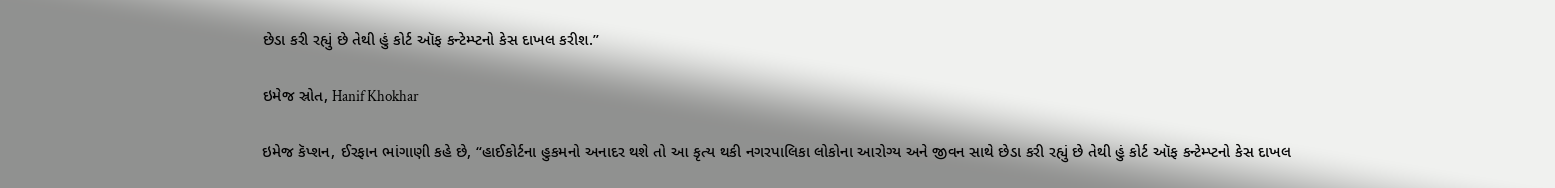છેડા કરી રહ્યું છે તેથી હું કોર્ટ ઑફ કન્ટેમ્પ્ટનો કેસ દાખલ કરીશ.”

ઇમેજ સ્રોત, Hanif Khokhar

ઇમેજ કૅપ્શન, ઈરફાન ભાંગાણી કહે છે, “હાઈકોર્ટના હુકમનો અનાદર થશે તો આ કૃત્ય થકી નગરપાલિકા લોકોના આરોગ્ય અને જીવન સાથે છેડા કરી રહ્યું છે તેથી હું કોર્ટ ઑફ કન્ટેમ્પ્ટનો કેસ દાખલ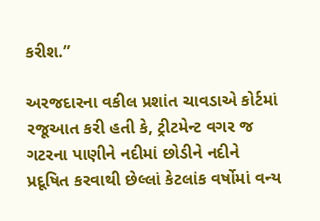કરીશ.”

અરજદારના વકીલ પ્રશાંત ચાવડાએ કોર્ટમાં રજૂઆત કરી હતી કે, ટ્રીટમેન્ટ વગર જ ગટરના પાણીને નદીમાં છોડીને નદીને પ્રદૂષિત કરવાથી છેલ્લાં કેટલાંક વર્ષોમાં વન્ય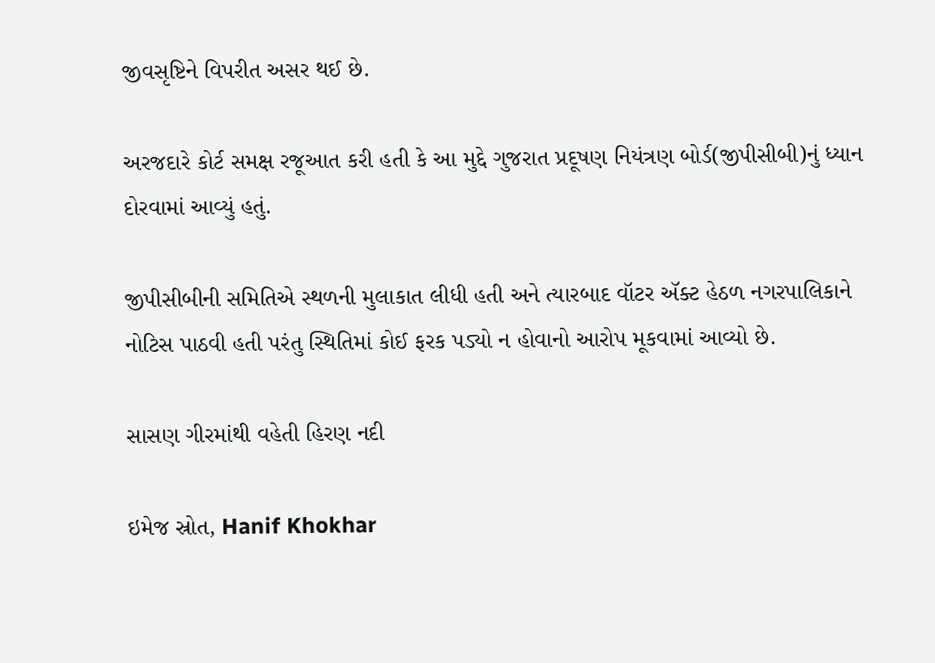જીવસૃષ્ટિને વિપરીત અસર થઈ છે.

અરજદારે કોર્ટ સમક્ષ રજૂઆત કરી હતી કે આ મુદ્દે ગુજરાત પ્રદૂષણ નિયંત્રણ બોર્ડ(જીપીસીબી)નું ધ્યાન દોરવામાં આવ્યું હતું.

જીપીસીબીની સમિતિએ સ્થળની મુલાકાત લીધી હતી અને ત્યારબાદ વૉટર ઍક્ટ હેઠળ નગરપાલિકાને નોટિસ પાઠવી હતી પરંતુ સ્થિતિમાં કોઈ ફરક પડ્યો ન હોવાનો આરોપ મૂકવામાં આવ્યો છે.

સાસણ ગીરમાંથી વહેતી હિરણ નદી

ઇમેજ સ્રોત, Hanif Khokhar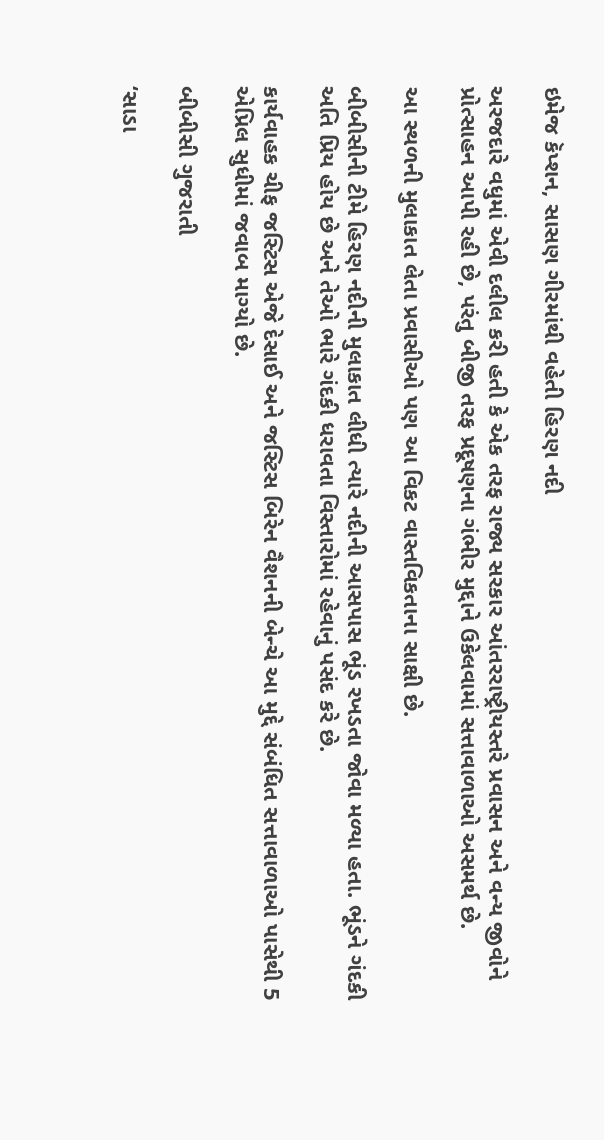ઇમેજ કૅપ્શન, સાસણ ગીરમાંથી વહેતી હિરણ નદી

અરજદારે વધુમાં એવી દલીલ કરી હતી કે એક તરફ રાજ્ય સરકાર આંતરરાષ્ટ્રીયસ્તરે પ્રવાસન અને વન્ય જીવોને પ્રોત્સાહન આપી રહી છે, પરંતુ બીજી તરફ પ્રદૂષણના ગંભીર મુદ્દાને ઉકેલવામાં સત્તાવાળાઓ અસમર્થ છે.

આ સ્થળની મુલાકાત લેતા પ્રવાસીઓ પણ આ વિકટ વાસ્તવિકતાના સાક્ષી છે.

બીબીસીની ટીમે હિરણ નદીની મુલાકાત લીધી ત્યારે નદીની આસપાસ ભૂંડ રખડતા જોવા મળ્યા હતા. ભૂંડને ગંદકી અતિ પ્રિય હોય છે અને તેઓ ભારે ગંદકી ધરાવતા વિસ્તારોમાં રહેવાનું પસંદ કરે છે.

કાર્યવાહક ચીફ જસ્ટિસ એજે દેસાઈ અને જસ્ટિસ બિરેન વૈશનની બેન્ચે આ મુદ્દે સંબંધિત સત્તાવાળાઓ પાસેથી 5 એપ્રિલ સુધીમાં જવાબ માગ્યો છે.

બીબીસી ગુજરાતી

‘સાડા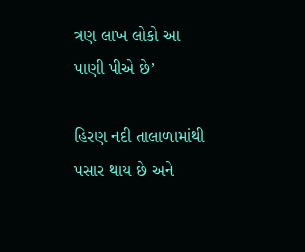ત્રણ લાખ લોકો આ પાણી પીએ છે’

હિરણ નદી તાલાળામાંથી પસાર થાય છે અને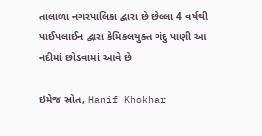તાલાળા નગરપાલિકા દ્વારા છે છેલ્લા 4 વર્ષથી પાઈપલાઈન દ્વારા કેમિકલયુક્ત ગંદુ પાણી આ નદીમાં છોડવામાં આવે છે

ઇમેજ સ્રોત, Hanif Khokhar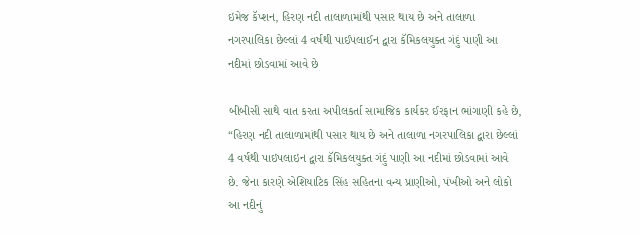ઇમેજ કૅપ્શન, હિરણ નદી તાલાળામાંથી પસાર થાય છે અને તાલાળા નગરપાલિકા છેલ્લાં 4 વર્ષથી પાઈપલાઈન દ્વારા કૅમિકલયુક્ત ગંદું પાણી આ નદીમાં છોડવામાં આવે છે

બીબીસી સાથે વાત કરતા અપીલકર્તા સામાજિક કાર્યકર ઈરફાન ભાંગાણી કહે છે, “હિરણ નદી તાલાળામાંથી પસાર થાય છે અને તાલાળા નગરપાલિકા દ્વારા છેલ્લાં 4 વર્ષથી પાઇપલાઇન દ્વારા કૅમિકલયુક્ત ગંદું પાણી આ નદીમાં છોડવામાં આવે છે. જેના કારણે એશિયાટિક સિંહ સહિતના વન્ય પ્રાણીઓ, પંખીઓ અને લોકો આ નદીનું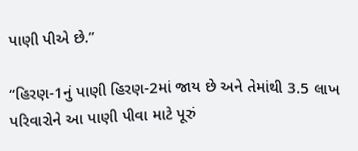પાણી પીએ છે.”

“હિરણ-1નું પાણી હિરણ-2માં જાય છે અને તેમાંથી 3.5 લાખ પરિવારોને આ પાણી પીવા માટે પૂરું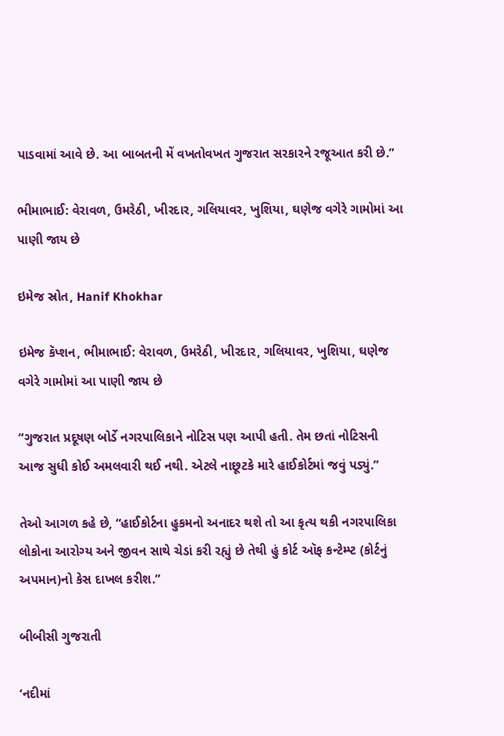પાડવામાં આવે છે. આ બાબતની મેં વખતોવખત ગુજરાત સરકારને રજૂઆત કરી છે.”

ભીમાભાઈ: વેરાવળ, ઉમરેઠી, ખીરદાર, ગલિયાવર, ખુશિયા, ઘણેજ વગેરે ગામોમાં આ પાણી જાય છે

ઇમેજ સ્રોત, Hanif Khokhar

ઇમેજ કૅપ્શન, ભીમાભાઈ: વેરાવળ, ઉમરેઠી, ખીરદાર, ગલિયાવર, ખુશિયા, ઘણેજ વગેરે ગામોમાં આ પાણી જાય છે

“ગુજરાત પ્રદૂષણ બોર્ડે નગરપાલિકાને નોટિસ પણ આપી હતી. તેમ છતાં નોટિસની આજ સુધી કોઈ અમલવારી થઈ નથી. એટલે નાછૂટકે મારે હાઈકોર્ટમાં જવું પડ્યું.”

તેઓ આગળ કહે છે, “હાઈકોર્ટના હુકમનો અનાદર થશે તો આ કૃત્ય થકી નગરપાલિકા લોકોના આરોગ્ય અને જીવન સાથે ચેડાં કરી રહ્યું છે તેથી હું કોર્ટ ઑફ કન્ટેમ્પ્ટ (કોર્ટનું અપમાન)નો કેસ દાખલ કરીશ.”

બીબીસી ગુજરાતી

‘નદીમાં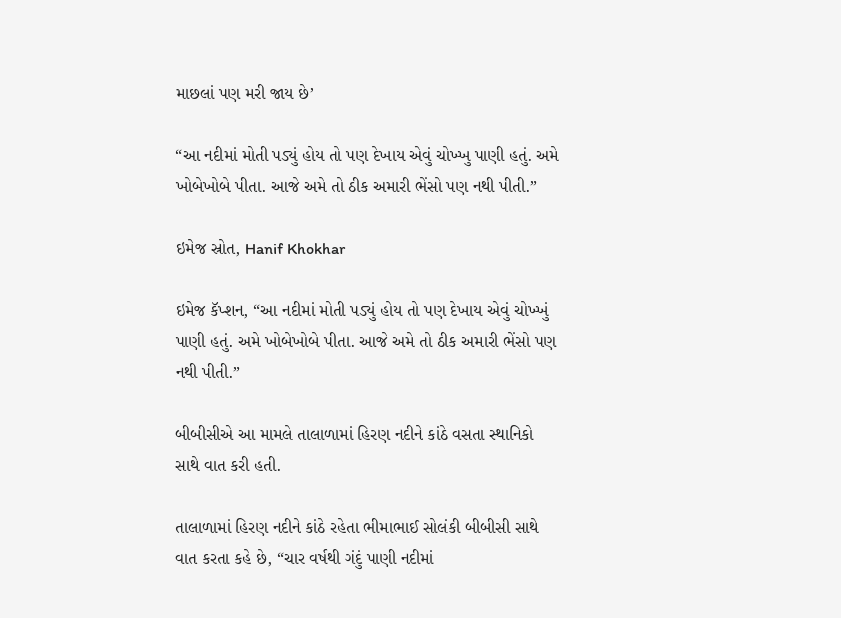માછલાં પણ મરી જાય છે’

“આ નદીમાં મોતી પડ્યું હોય તો પણ દેખાય એવું ચોખ્ખુ પાણી હતું. અમે ખોબેખોબે પીતા. આજે અમે તો ઠીક અમારી ભેંસો પણ નથી પીતી.”

ઇમેજ સ્રોત, Hanif Khokhar

ઇમેજ કૅપ્શન, “આ નદીમાં મોતી પડ્યું હોય તો પણ દેખાય એવું ચોખ્ખું પાણી હતું. અમે ખોબેખોબે પીતા. આજે અમે તો ઠીક અમારી ભેંસો પણ નથી પીતી.”

બીબીસીએ આ મામલે તાલાળામાં હિરણ નદીને કાંઠે વસતા સ્થાનિકો સાથે વાત કરી હતી.

તાલાળામાં હિરણ નદીને કાંઠે રહેતા ભીમાભાઈ સોલંકી બીબીસી સાથે વાત કરતા કહે છે, “ચાર વર્ષથી ગંદું પાણી નદીમાં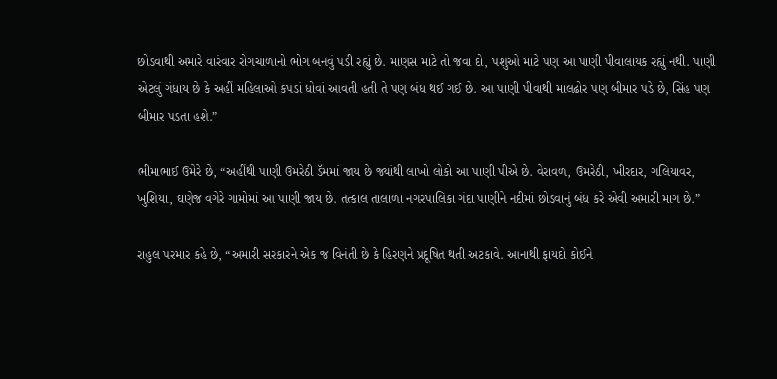છોડવાથી અમારે વારંવાર રોગચાળાનો ભોગ બનવું પડી રહ્યું છે. માણસ માટે તો જવા દો, પશુઓ માટે પણ આ પાણી પીવાલાયક રહ્યું નથી. પાણી એટલું ગંધાય છે કે અહીં મહિલાઓ કપડાં ધોવાં આવતી હતી તે પણ બંધ થઈ ગઈ છે. આ પાણી પીવાથી માલઢોર પણ બીમાર પડે છે, સિંહ પણ બીમાર પડતા હશે.”

ભીમાભાઈ ઉમેરે છે, “અહીંથી પાણી ઉમરેઠી ડૅમમાં જાય છે જ્યાંથી લાખો લોકો આ પાણી પીએ છે. વેરાવળ, ઉમરેઠી, ખીરદાર, ગલિયાવર, ખુશિયા, ઘણેજ વગેરે ગામોમાં આ પાણી જાય છે. તત્કાલ તાલાળા નગરપાલિકા ગંદા પાણીને નદીમાં છોડવાનું બંધ કરે એવી અમારી માગ છે.”

રાહુલ પરમાર કહે છે, “અમારી સરકારને એક જ વિનંતી છે કે હિરણને પ્રદૂષિત થતી અટકાવે. આનાથી ફાયદો કોઈને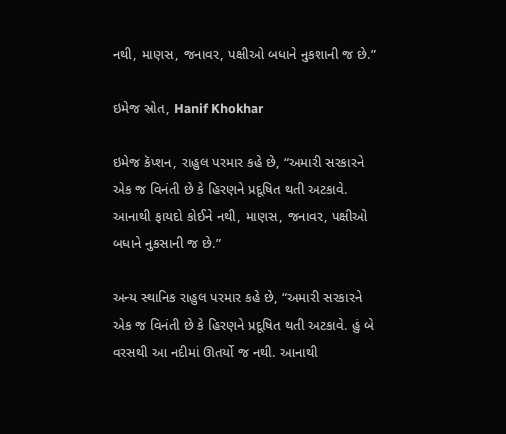નથી, માણસ, જનાવર, પક્ષીઓ બધાને નુકશાની જ છે.”

ઇમેજ સ્રોત, Hanif Khokhar

ઇમેજ કૅપ્શન, રાહુલ પરમાર કહે છે, “અમારી સરકારને એક જ વિનંતી છે કે હિરણને પ્રદૂષિત થતી અટકાવે. આનાથી ફાયદો કોઈને નથી, માણસ, જનાવર, પક્ષીઓ બધાને નુકસાની જ છે.”

અન્ય સ્થાનિક રાહુલ પરમાર કહે છે, “અમારી સરકારને એક જ વિનંતી છે કે હિરણને પ્રદૂષિત થતી અટકાવે. હું બે વરસથી આ નદીમાં ઊતર્યો જ નથી. આનાથી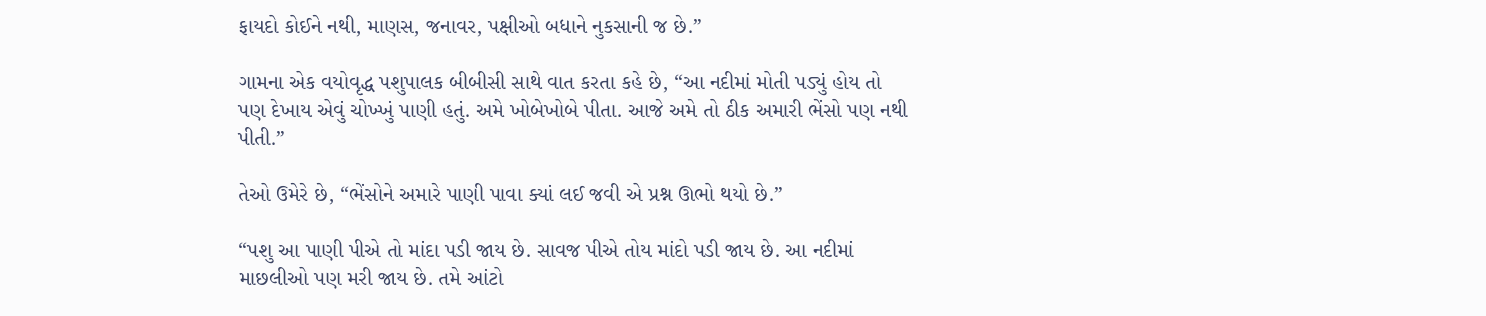ફાયદો કોઈને નથી, માણસ, જનાવર, પક્ષીઓ બધાને નુકસાની જ છે.”

ગામના એક વયોવૃદ્ધ પશુપાલક બીબીસી સાથે વાત કરતા કહે છે, “આ નદીમાં મોતી પડ્યું હોય તો પણ દેખાય એવું ચોખ્ખું પાણી હતું. અમે ખોબેખોબે પીતા. આજે અમે તો ઠીક અમારી ભેંસો પણ નથી પીતી.”

તેઓ ઉમેરે છે, “ભેંસોને અમારે પાણી પાવા ક્યાં લઈ જવી એ પ્રશ્ન ઊભો થયો છે.”

“પશુ આ પાણી પીએ તો માંદા પડી જાય છે. સાવજ પીએ તોય માંદો પડી જાય છે. આ નદીમાં માછલીઓ પણ મરી જાય છે. તમે આંટો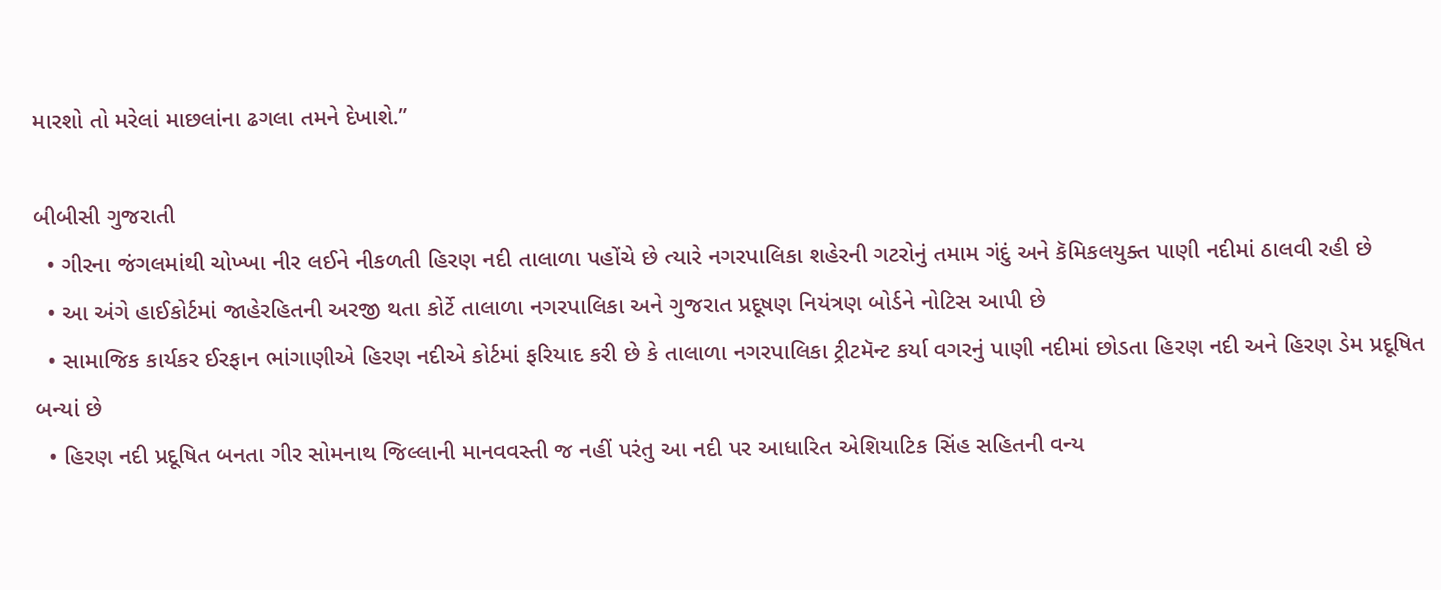મારશો તો મરેલાં માછલાંના ઢગલા તમને દેખાશે.”

બીબીસી ગુજરાતી
  • ગીરના જંગલમાંથી ચોખ્ખા નીર લઈને નીકળતી હિરણ નદી તાલાળા પહોંચે છે ત્યારે નગરપાલિકા શહેરની ગટરોનું તમામ ગંદું અને કૅમિકલયુક્ત પાણી નદીમાં ઠાલવી રહી છે
  • આ અંગે હાઈકોર્ટમાં જાહેરહિતની અરજી થતા કોર્ટે તાલાળા નગરપાલિકા અને ગુજરાત પ્રદૂષણ નિયંત્રણ બોર્ડને નોટિસ આપી છે
  • સામાજિક કાર્યકર ઈરફાન ભાંગાણીએ હિરણ નદીએ કોર્ટમાં ફરિયાદ કરી છે કે તાલાળા નગરપાલિકા ટ્રીટમૅન્ટ કર્યા વગરનું પાણી નદીમાં છોડતા હિરણ નદી અને હિરણ ડેમ પ્રદૂષિત બન્યાં છે
  • હિરણ નદી પ્રદૂષિત બનતા ગીર સોમનાથ જિલ્લાની માનવવસ્તી જ નહીં પરંતુ આ નદી પર આધારિત એશિયાટિક સિંહ સહિતની વન્ય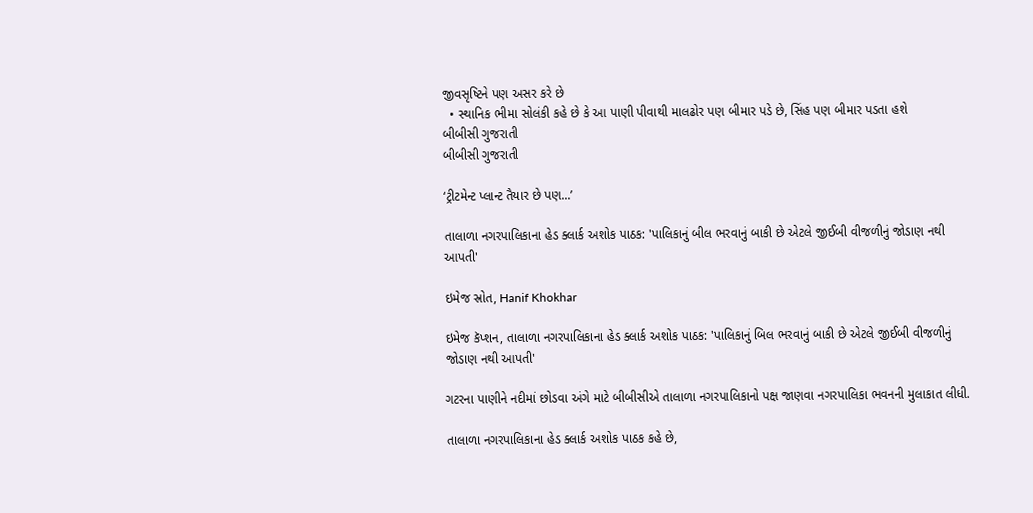જીવસૃષ્ટિને પણ અસર કરે છે
  • સ્થાનિક ભીમા સોલંકી કહે છે કે આ પાણી પીવાથી માલઢોર પણ બીમાર પડે છે, સિંહ પણ બીમાર પડતા હશે
બીબીસી ગુજરાતી
બીબીસી ગુજરાતી

‘ટ્રીટમેન્ટ પ્લાન્ટ તૈયાર છે પણ...’

તાલાળા નગરપાલિકાના હેડ ક્લાર્ક અશોક પાઠક: 'પાલિકાનું બીલ ભરવાનું બાકી છે એટલે જીઈબી વીજળીનું જોડાણ નથી આપતી'

ઇમેજ સ્રોત, Hanif Khokhar

ઇમેજ કૅપ્શન, તાલાળા નગરપાલિકાના હેડ ક્લાર્ક અશોક પાઠક: 'પાલિકાનું બિલ ભરવાનું બાકી છે એટલે જીઈબી વીજળીનું જોડાણ નથી આપતી'

ગટરના પાણીને નદીમાં છોડવા અંગે માટે બીબીસીએ તાલાળા નગરપાલિકાનો પક્ષ જાણવા નગરપાલિકા ભવનની મુલાકાત લીધી.

તાલાળા નગરપાલિકાના હેડ ક્લાર્ક અશોક પાઠક કહે છે,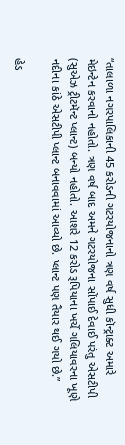“તાલાળા નગરપાલિકાની 45 કરોડની ગટરયોજનાનો ત્રણ વર્ષ સુધી કૉન્ટ્રાક્ટ અમારે મેઇન્ટેન કરવાનો નહોતો. ત્રણ વર્ષ બાદ અમને ગટરયોજના સોંપાઈ દેવાઈ પરંતુ એસટીપી (સુએઝ ટ્રીટમૅન્ટ પ્લાન્ટ) બન્યો નહોતો. આશરે 12 કરોડ રૂપિયાના ખર્ચે ગલિયાવરના ખૂણે નદીના કાંઠે એસટીપી પ્લાન્ટ બનાવવામાં આવ્યો છે. પ્લાન્ટ પણ તૈયાર થઈ ગયો છે.”

હેડ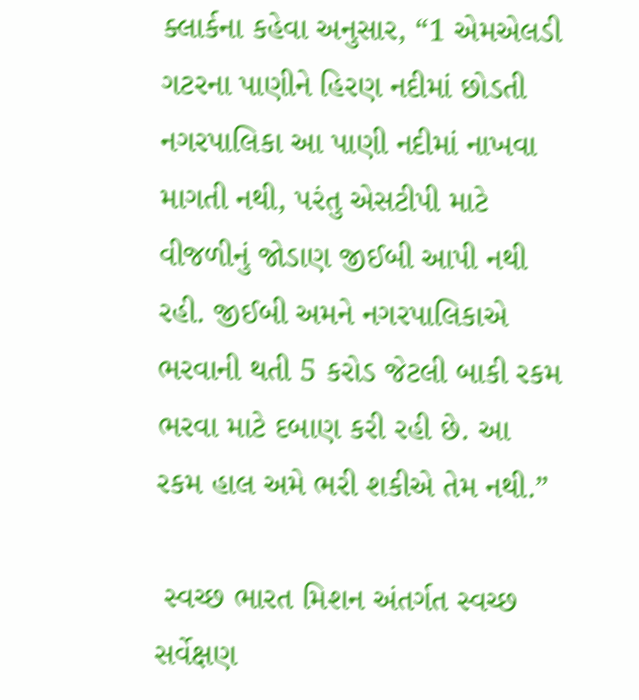ક્લાર્કના કહેવા અનુસાર, “1 એમએલડી ગટરના પાણીને હિરણ નદીમાં છોડતી નગરપાલિકા આ પાણી નદીમાં નાખવા માગતી નથી, પરંતુ એસટીપી માટે વીજળીનું જોડાણ જીઈબી આપી નથી રહી. જીઈબી અમને નગરપાલિકાએ ભરવાની થતી 5 કરોડ જેટલી બાકી રકમ ભરવા માટે દબાણ કરી રહી છે. આ રકમ હાલ અમે ભરી શકીએ તેમ નથી.”

 સ્વચ્છ ભારત મિશન અંતર્ગત સ્વચ્છ સર્વેક્ષણ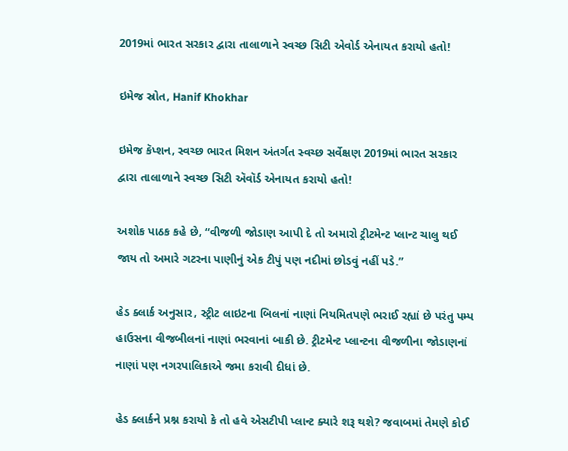2019માં ભારત સરકાર દ્વારા તાલાળાને સ્વચ્છ સિટી એવોર્ડ એનાયત કરાયો હતો!

ઇમેજ સ્રોત, Hanif Khokhar

ઇમેજ કૅપ્શન, સ્વચ્છ ભારત મિશન અંતર્ગત સ્વચ્છ સર્વેક્ષણ 2019માં ભારત સરકાર દ્વારા તાલાળાને સ્વચ્છ સિટી ઍવૉર્ડ એનાયત કરાયો હતો!

અશોક પાઠક કહે છે, “વીજળી જોડાણ આપી દે તો અમારો ટ્રીટમેન્ટ પ્લાન્ટ ચાલુ થઈ જાય તો અમારે ગટરના પાણીનું એક ટીપું પણ નદીમાં છોડવું નહીં પડે.”

હેડ ક્લાર્ક અનુસાર, સ્ટ્રીટ લાઇટના બિલનાં નાણાં નિયમિતપણે ભરાઈ રહ્યાં છે પરંતુ પમ્પ હાઉસના વીજબીલનાં નાણાં ભરવાનાં બાકી છે. ટ્રીટમેન્ટ પ્લાન્ટના વીજળીના જોડાણનાં નાણાં પણ નગરપાલિકાએ જમા કરાવી દીધાં છે.

હેડ ક્લાર્કને પ્રશ્ન કરાયો કે તો હવે એસટીપી પ્લાન્ટ ક્યારે શરૂ થશે? જવાબમાં તેમણે કોઈ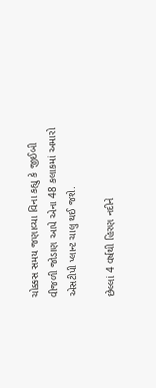ચોક્કસ સમય જણાવ્યા વિના કહ્યુ કે જીઈબી વીજળી જોડાણ આપે એના 48 કલાકમાં અમારો એસટીપી પ્લાન્ટ ચાલુ થઈ જશે.

છેલ્લાં 4 વર્ષથી હિરણ નદીને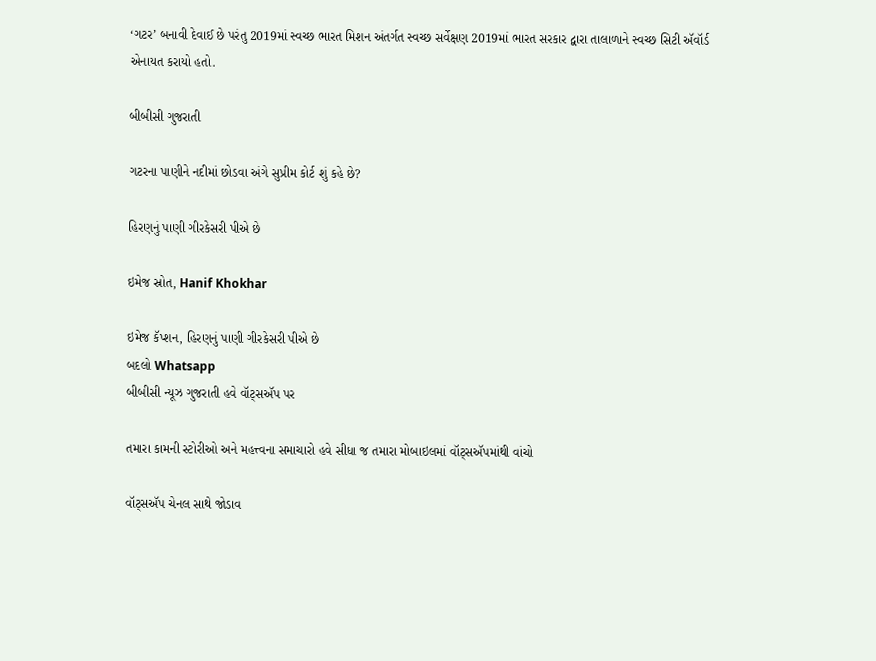‘ગટર’ બનાવી દેવાઈ છે પરંતુ 2019માં સ્વચ્છ ભારત મિશન અંતર્ગત સ્વચ્છ સર્વેક્ષણ 2019માં ભારત સરકાર દ્વારા તાલાળાને સ્વચ્છ સિટી ઍવૉર્ડ એનાયત કરાયો હતો.

બીબીસી ગુજરાતી

ગટરના પાણીને નદીમાં છોડવા અંગે સુપ્રીમ કોર્ટ શું કહે છે?

હિરણનું પાણી ગીરકેસરી પીએ છે

ઇમેજ સ્રોત, Hanif Khokhar

ઇમેજ કૅપ્શન, હિરણનું પાણી ગીરકેસરી પીએ છે
બદલો Whatsapp
બીબીસી ન્યૂઝ ગુજરાતી હવે વૉટ્સઍપ પર

તમારા કામની સ્ટોરીઓ અને મહત્ત્વના સમાચારો હવે સીધા જ તમારા મોબાઇલમાં વૉટ્સઍપમાંથી વાંચો

વૉટ્સઍપ ચેનલ સાથે જોડાવ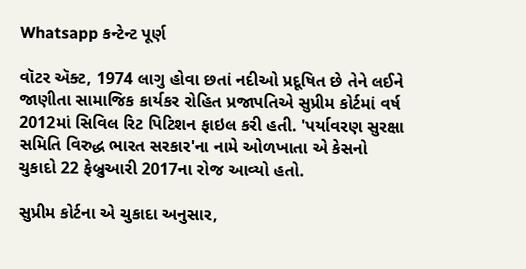Whatsapp કન્ટેન્ટ પૂર્ણ

વૉટર ઍક્ટ, 1974 લાગુ હોવા છતાં નદીઓ પ્રદૂષિત છે તેને લઈને જાણીતા સામાજિક કાર્યકર રોહિત પ્રજાપતિએ સુપ્રીમ કોર્ટમાં વર્ષ 2012માં સિવિલ રિટ પિટિશન ફાઇલ કરી હતી. 'પર્યાવરણ સુરક્ષા સમિતિ વિરુદ્ધ ભારત સરકાર'ના નામે ઓળખાતા એ કેસનો ચુકાદો 22 ફેબ્રુઆરી 2017ના રોજ આવ્યો હતો.

સુપ્રીમ કોર્ટના એ ચુકાદા અનુસાર,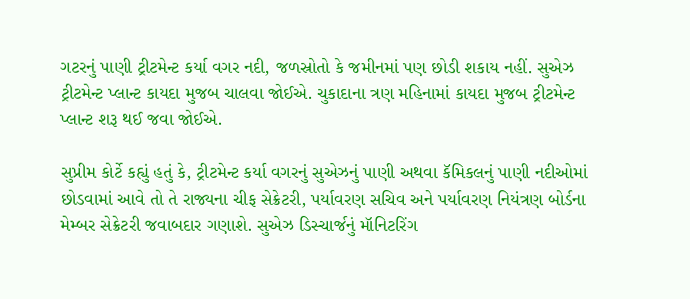ગટરનું પાણી ટ્રીટમેન્ટ કર્યા વગર નદી, જળસ્રોતો કે જમીનમાં પણ છોડી શકાય નહીં. સુએઝ ટ્રીટમેન્ટ પ્લાન્ટ કાયદા મુજબ ચાલવા જોઈએ. ચુકાદાના ત્રણ મહિનામાં કાયદા મુજબ ટ્રીટમેન્ટ પ્લાન્ટ શરૂ થઈ જવા જોઈએ.

સુપ્રીમ કોર્ટે કહ્યું હતું કે, ટ્રીટમેન્ટ કર્યા વગરનું સુએઝનું પાણી અથવા કૅમિકલનું પાણી નદીઓમાં છોડવામાં આવે તો તે રાજ્યના ચીફ સેક્રેટરી, પર્યાવરણ સચિવ અને પર્યાવરણ નિયંત્રણ બોર્ડના મેમ્બર સેક્રેટરી જવાબદાર ગણાશે. સુએઝ ડિસ્ચાર્જનું મૉનિટરિંગ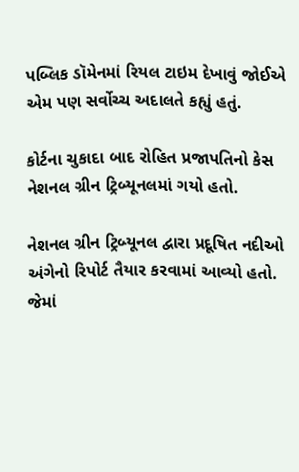પબ્લિક ડૉમેનમાં રિયલ ટાઇમ દેખાવું જોઈએ એમ પણ સર્વોચ્ચ અદાલતે કહ્યું હતું.

કોર્ટના ચુકાદા બાદ રોહિત પ્રજાપતિનો કેસ નેશનલ ગ્રીન ટ્રિબ્યૂનલમાં ગયો હતો.

નેશનલ ગ્રીન ટ્રિબ્યૂનલ દ્વારા પ્રદૂષિત નદીઓ અંગેનો રિપોર્ટ તૈયાર કરવામાં આવ્યો હતો. જેમાં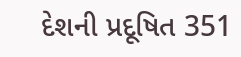દેશની પ્રદૂષિત 351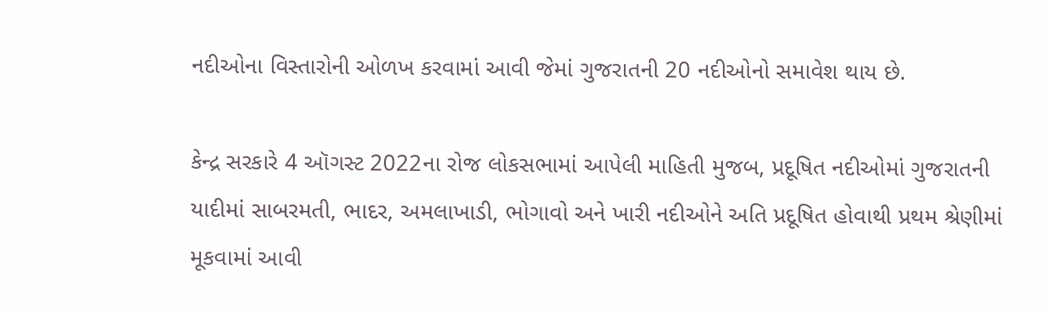નદીઓના વિસ્તારોની ઓળખ કરવામાં આવી જેમાં ગુજરાતની 20 નદીઓનો સમાવેશ થાય છે.

કેન્દ્ર સરકારે 4 ઑગસ્ટ 2022ના રોજ લોકસભામાં આપેલી માહિતી મુજબ, પ્રદૂષિત નદીઓમાં ગુજરાતની યાદીમાં સાબરમતી, ભાદર, અમલાખાડી, ભોગાવો અને ખારી નદીઓને અતિ પ્રદૂષિત હોવાથી પ્રથમ શ્રેણીમાં મૂકવામાં આવી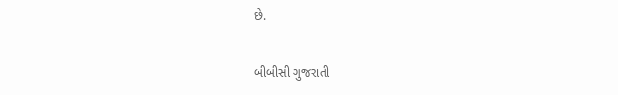છે.

બીબીસી ગુજરાતી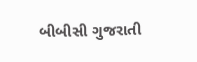બીબીસી ગુજરાતી